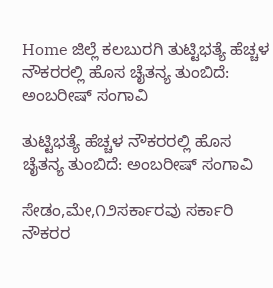Home ಜಿಲ್ಲೆ ಕಲಬುರಗಿ ತುಟ್ಟಿಭತ್ಯೆ ಹೆಚ್ಚಳ ನೌಕರರಲ್ಲಿ ಹೊಸ ಚೈತನ್ಯ ತುಂಬಿದೆ: ಅಂಬರೀಷ್ ಸಂಗಾವಿ

ತುಟ್ಟಿಭತ್ಯೆ ಹೆಚ್ಚಳ ನೌಕರರಲ್ಲಿ ಹೊಸ ಚೈತನ್ಯ ತುಂಬಿದೆ: ಅಂಬರೀಷ್ ಸಂಗಾವಿ

ಸೇಡಂ,ಮೇ,೧೨ಸರ್ಕಾರವು ಸರ್ಕಾರಿ ನೌಕರರ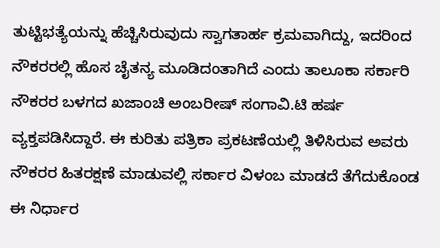ತುಟ್ಟಿಭತ್ಯೆಯನ್ನು ಹೆಚ್ಚಿಸಿರುವುದು ಸ್ವಾಗತಾರ್ಹ ಕ್ರಮವಾಗಿದ್ದು, ಇದರಿಂದ ನೌಕರರಲ್ಲಿ ಹೊಸ ಚೈತನ್ಯ ಮೂಡಿದಂತಾಗಿದೆ ಎಂದು ತಾಲೂಕಾ ಸರ್ಕಾರಿ ನೌಕರರ ಬಳಗದ ಖಜಾಂಚಿ ಅಂಬರೀಷ್ ಸಂಗಾವಿ.ಟಿ ಹರ್ಷ ವ್ಯಕ್ತಪಡಿಸಿದ್ದಾರೆ. ಈ ಕುರಿತು ಪತ್ರಿಕಾ ಪ್ರಕಟಣೆಯಲ್ಲಿ ತಿಳಿಸಿರುವ ಅವರು ನೌಕರರ ಹಿತರಕ್ಷಣೆ ಮಾಡುವಲ್ಲಿ ಸರ್ಕಾರ ವಿಳಂಬ ಮಾಡದೆ ತೆಗೆದುಕೊಂಡ ಈ ನಿರ್ಧಾರ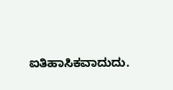ಐತಿಹಾಸಿಕವಾದುದು.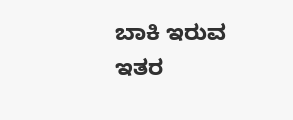ಬಾಕಿ ಇರುವ ಇತರ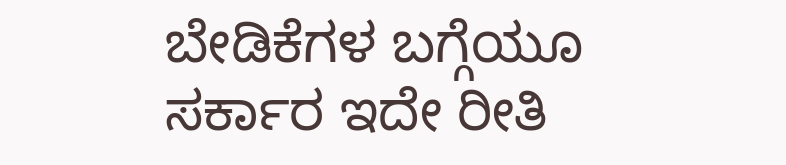ಬೇಡಿಕೆಗಳ ಬಗ್ಗೆಯೂ ಸರ್ಕಾರ ಇದೇ ರೀತಿ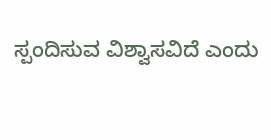ಸ್ಪಂದಿಸುವ ವಿಶ್ವಾಸವಿದೆ ಎಂದು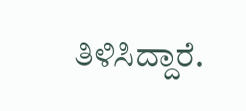ತಿಳಿಸಿದ್ದಾರೆ.